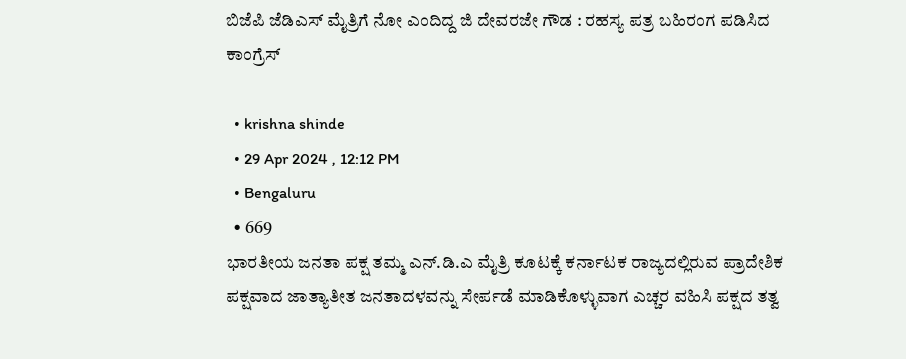ಬಿಜೆಪಿ ಜೆಡಿಎಸ್ ಮೈತ್ರಿಗೆ ನೋ ಎಂದಿದ್ದ ಜಿ ದೇವರಜೇ ಗೌಡ : ರಹಸ್ಯ ಪತ್ರ ಬಹಿರಂಗ ಪಡಿಸಿದ ಕಾಂಗ್ರೆಸ್

  • krishna shinde
  • 29 Apr 2024 , 12:12 PM
  • Bengaluru
  • 669
ಭಾರತೀಯ ಜನತಾ ಪಕ್ಷ ತಮ್ಮ ಎನ್.ಡಿ.ಎ ಮೈತ್ರಿ ಕೂಟಕ್ಕೆ ಕರ್ನಾಟಕ ರಾಜ್ಯದಲ್ಲಿರುವ ಪ್ರಾದೇಶಿಕ ಪಕ್ಷವಾದ ಜಾತ್ಯಾತೀತ ಜನತಾದಳವನ್ನು ಸೇರ್ಪಡೆ ಮಾಡಿಕೊಳ್ಳುವಾಗ ಎಚ್ಚರ ವಹಿಸಿ ಪಕ್ಷದ ತತ್ವ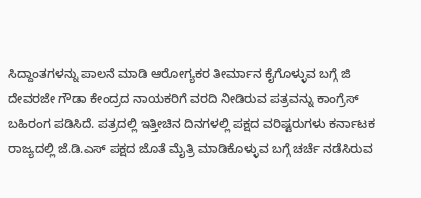ಸಿದ್ದಾಂತಗಳನ್ನು ಪಾಲನೆ ಮಾಡಿ ಆರೋಗ್ಯಕರ ತೀರ್ಮಾನ ಕೈಗೊಳ್ಳುವ ಬಗ್ಗೆ ಜಿ ದೇವರಜೇ ಗೌಡಾ ಕೇಂದ್ರದ ನಾಯಕರಿಗೆ ವರದಿ ನೀಡಿರುವ ಪತ್ರವನ್ನು ಕಾಂಗ್ರೆಸ್ ಬಹಿರಂಗ ಪಡಿಸಿದೆ. ಪತ್ರದಲ್ಲಿ ಇತ್ತೀಚಿನ ದಿನಗಳಲ್ಲಿ ಪಕ್ಷದ ವರಿಷ್ಟರುಗಳು ಕರ್ನಾಟಕ ರಾಜ್ಯದಲ್ಲಿ ಜೆ.ಡಿ.ಎಸ್ ಪಕ್ಷದ ಜೊತೆ ಮೈತ್ರಿ ಮಾಡಿಕೊಳ್ಳುವ ಬಗ್ಗೆ ಚರ್ಚೆ ನಡೆಸಿರುವ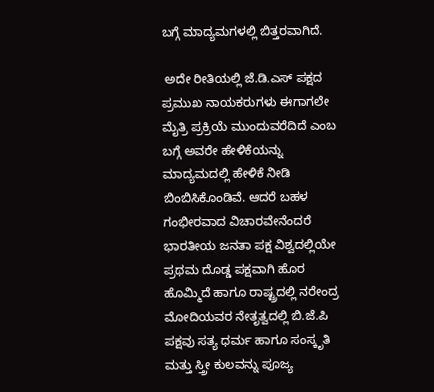ಬಗ್ಗೆ ಮಾದ್ಯಮಗಳಲ್ಲಿ ಬಿತ್ತರವಾಗಿದೆ.

 ಅದೇ ರೀತಿಯಲ್ಲಿ ಜೆ.ಡಿ.ಎಸ್ ಪಕ್ಷದ ಪ್ರಮುಖ ನಾಯಕರುಗಳು ಈಗಾಗಲೇ ಮೈತ್ರಿ ಪ್ರಕ್ರಿಯೆ ಮುಂದುವರೆದಿದೆ ಎಂಬ ಬಗ್ಗೆ ಅವರೇ ಹೇಳಿಕೆಯನ್ನು ಮಾದ್ಯಮದಲ್ಲಿ ಹೇಳಿಕೆ ನೀಡಿ ಬಿಂಬಿಸಿಕೊಂಡಿವೆ. ಆದರೆ ಬಹಳ ಗಂಭೀರವಾದ ವಿಚಾರವೇನೆಂದರೆ ಭಾರತೀಯ ಜನತಾ ಪಕ್ಷ ವಿಶ್ವದಲ್ಲಿಯೇ ಪ್ರಥಮ ದೊಡ್ಡ ಪಕ್ಷವಾಗಿ ಹೊರ ಹೊಮ್ಮಿದೆ ಹಾಗೂ ರಾಷ್ಟ್ರದಲ್ಲಿ ನರೇಂದ್ರ ಮೋದಿಯವರ ನೇತೃತ್ವದಲ್ಲಿ ಬಿ.ಜೆ.ಪಿ ಪಕ್ಷವು ಸತ್ಯ ಧರ್ಮ ಹಾಗೂ ಸಂಸ್ಕೃತಿ ಮತ್ತು ಸ್ತ್ರೀ ಕುಲವನ್ನು ಪೂಜ್ಯ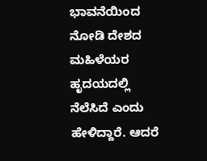ಭಾವನೆಯಿಂದ ನೋಡಿ ದೇಶದ ಮಹಿಳೆಯರ ಹೃದಯದಲ್ಲಿ ನೆಲೆಸಿದೆ ಎಂದು ಹೇಳಿದ್ದಾರೆ. ಆದರೆ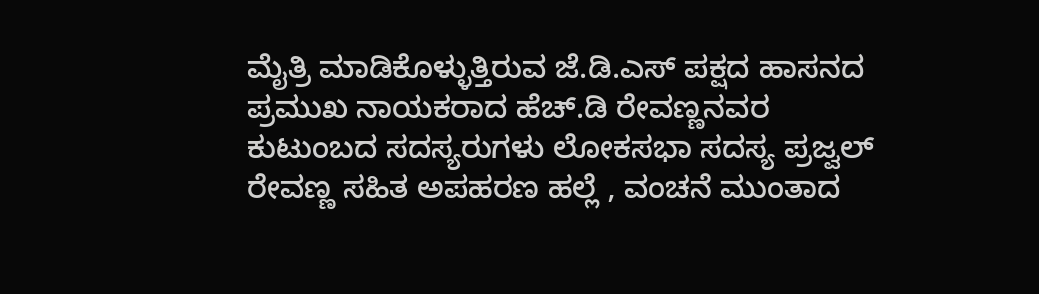ಮೈತ್ರಿ ಮಾಡಿಕೊಳ್ಳುತ್ತಿರುವ ಜೆ.ಡಿ.ಎಸ್ ಪಕ್ಷದ ಹಾಸನದ ಪ್ರಮುಖ ನಾಯಕರಾದ ಹೆಚ್.ಡಿ ರೇವಣ್ಣನವರ ಕುಟುಂಬದ ಸದಸ್ಯರುಗಳು ಲೋಕಸಭಾ ಸದಸ್ಯ ಪ್ರಜ್ವಲ್ ರೇವಣ್ಣ ಸಹಿತ ಅಪಹರಣ ಹಲ್ಲೆ , ವಂಚನೆ ಮುಂತಾದ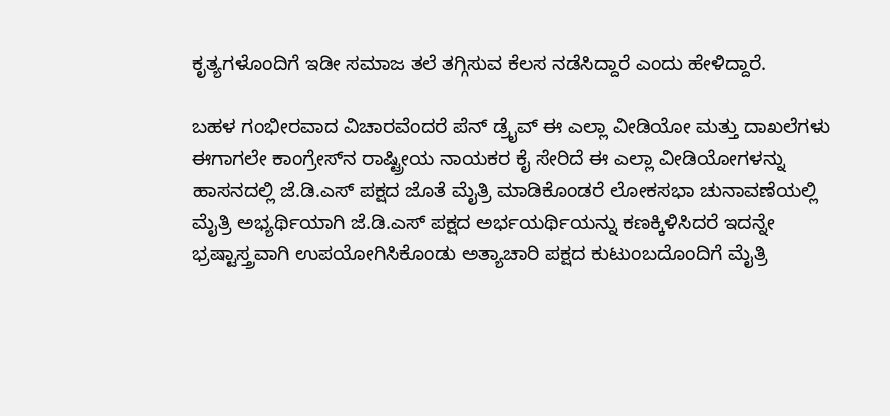ಕೃತ್ಯಗಳೊಂದಿಗೆ ಇಡೀ ಸಮಾಜ ತಲೆ ತಗ್ಗಿಸುವ ಕೆಲಸ ನಡೆಸಿದ್ದಾರೆ ಎಂದು ಹೇಳಿದ್ದಾರೆ.

ಬಹಳ ಗಂಭೀರವಾದ ವಿಚಾರವೆಂದರೆ ಪೆನ್ ಡ್ರೈವ್ ಈ ಎಲ್ಲಾ ವೀಡಿಯೋ ಮತ್ತು ದಾಖಲೆಗಳು ಈಗಾಗಲೇ ಕಾಂಗ್ರೇಸ್‌ನ ರಾಷ್ಟ್ರೀಯ ನಾಯಕರ ಕೈ ಸೇರಿದೆ ಈ ಎಲ್ಲಾ ವೀಡಿಯೋಗಳನ್ನು ಹಾಸನದಲ್ಲಿ ಜೆ.ಡಿ.ಎಸ್ ಪಕ್ಷದ ಜೊತೆ ಮೈತ್ರಿ ಮಾಡಿಕೊಂಡರೆ ಲೋಕಸಭಾ ಚುನಾವಣೆಯಲ್ಲಿ ಮೈತ್ರಿ ಅಭ್ಯರ್ಥಿಯಾಗಿ ಜೆ.ಡಿ.ಎಸ್ ಪಕ್ಷದ ಅರ್ಭಯರ್ಥಿಯನ್ನು ಕಣಕ್ಕಿಳಿಸಿದರೆ ಇದನ್ನೇ ಭ್ರಷ್ಟಾಸ್ತ್ರವಾಗಿ ಉಪಯೋಗಿಸಿಕೊಂಡು ಅತ್ಯಾಚಾರಿ ಪಕ್ಷದ ಕುಟುಂಬದೊಂದಿಗೆ ಮೈತ್ರಿ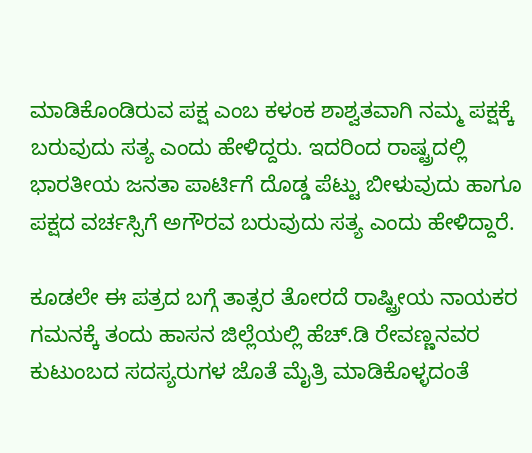ಮಾಡಿಕೊಂಡಿರುವ ಪಕ್ಷ ಎಂಬ ಕಳಂಕ ಶಾಶ್ವತವಾಗಿ ನಮ್ಮ ಪಕ್ಷಕ್ಕೆ ಬರುವುದು ಸತ್ಯ ಎಂದು ಹೇಳಿದ್ದರು. ಇದರಿಂದ ರಾಷ್ಟ್ರದಲ್ಲಿ ಭಾರತೀಯ ಜನತಾ ಪಾರ್ಟಿಗೆ ದೊಡ್ಡ ಪೆಟ್ಟು ಬೀಳುವುದು ಹಾಗೂ ಪಕ್ಷದ ವರ್ಚಸ್ಸಿಗೆ ಅಗೌರವ ಬರುವುದು ಸತ್ಯ ಎಂದು ಹೇಳಿದ್ದಾರೆ.

ಕೂಡಲೇ ಈ ಪತ್ರದ ಬಗ್ಗೆ ತಾತ್ಸರ ತೋರದೆ ರಾಷ್ಟ್ರೀಯ ನಾಯಕರ ಗಮನಕ್ಕೆ ತಂದು ಹಾಸನ ಜಿಲ್ಲೆಯಲ್ಲಿ ಹೆಚ್.ಡಿ ರೇವಣ್ಣನವರ ಕುಟುಂಬದ ಸದಸ್ಯರುಗಳ ಜೊತೆ ಮೈತ್ರಿ ಮಾಡಿಕೊಳ್ಳದಂತೆ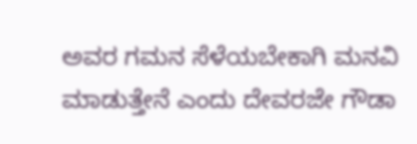ಅವರ ಗಮನ ಸೆಳೆಯಬೇಕಾಗಿ ಮನವಿ ಮಾಡುತ್ತೇನೆ ಎಂದು ದೇವರಜೇ ಗೌಡಾ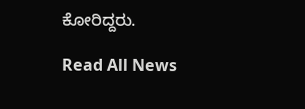ಕೋರಿದ್ದರು.

Read All News